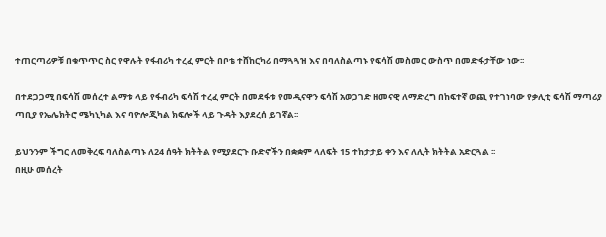ተጠርጣሪዎቹ በቁጥጥር ስር የዋሉት የፋብሪካ ተረፈ ምርት በቦቴ ተሸከርካሪ በማጓጓዝ እና በባለስልጣኑ የፍሳሽ መስመር ውስጥ በመድፋታቸው ነው፡፡

በተደጋጋሚ በፍሳሽ መሰረተ ልማቱ ላይ የፋብሪካ ፍሳሽ ተረፈ ምርት በመደፋቱ የመዲናዋን ፍሳሽ አወጋገድ ዘመናዊ ለማድረግ በከፍተኛ ወጪ የተገነባው የቃሊቲ ፍሳሽ ማጣሪያ ጣቢያ የኤሌክትሮ ሜካኒካል እና ባዮሎጂካል ክፍሎች ላይ ጉዳት እያደረሰ ይገኛል፡፡

ይህንንም ችግር ለመቅረፍ ባለስልጣኑ ለ24 ሰዓት ክትትል የሚያደርጉ ቡድኖችን በቋቋም ላለፍት 15 ተከታታይ ቀን እና ለሊት ክትትል አድርጓል ፡፡
በዚሁ መሰረት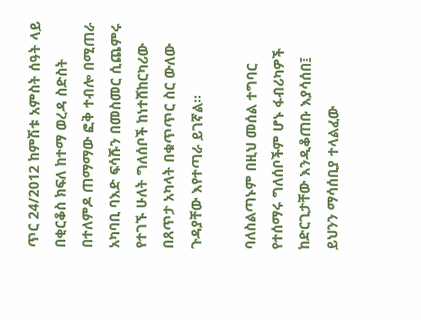ጥር 24/2012 ከምሽቱ አምስት ሰዓት ላይ በቂርቆስ ክፍለ ከተማ ወረዳ ስድስት በተለምዶ ጠማማው ፎቅ ተብሎ በሚጠራ አካባቢ ባእድ ፍሳሹን በመስመር ሲጨምሩ የተገኙ ሁለት ግለሰቦች ከነተሸከርካሪው በጸጥታ አካላት በቁጥጥር ስር ውለው ጉዳያቸው እየተጣራ ይገኛል፡፡

ባለስልጣኑም በዚህ መሰል ተግባር የተሰማሩ ግለሰቦችም ሆኑ ፋብሪካዎች ከድርጊታቸው እንዲቆጠቡ እያሳሰበ፤ ይህንን ማሳሰቢያ ተላልፈው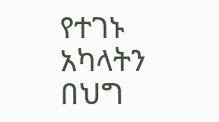የተገኑ አካላትን በህግ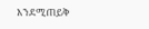እንደሚጠይቅ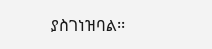ያስገነዝባል፡፡